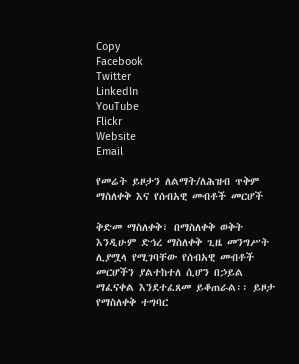Copy
Facebook
Twitter
LinkedIn
YouTube
Flickr
Website
Email

የመሬት ይዞታን ለልማት/ለሕዝብ ጥቅም ማስለቀቅ እና የሰብአዊ መብቶች መርሆች

ቅድመ ማስለቀቅ፣ በማስለቀቅ ወቅት እንዲሁም ድኅረ ማስለቀቅ ጊዜ መንግሥት ሊያሟላ የሚገባቸው የሰብአዊ መብቶች መርሆችን ያልተከተለ ሲሆን በኃይል ማፈናቀል እንደተፈጸመ ይቆጠራል፡፡ ይዞታ የማስለቀቅ ተግባር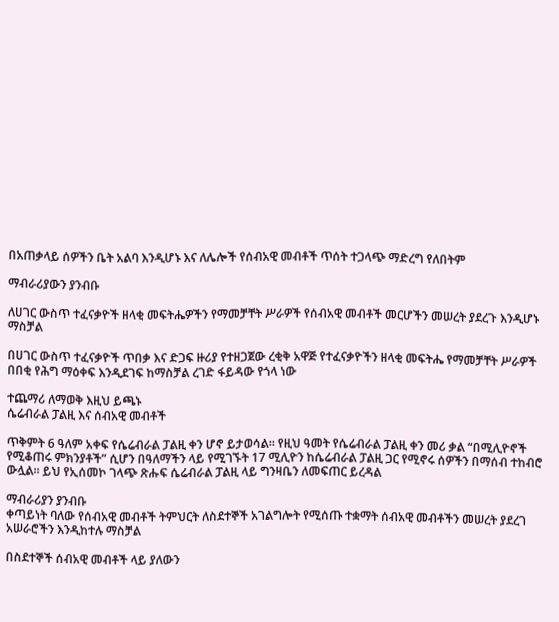በአጠቃላይ ሰዎችን ቤት አልባ እንዲሆኑ እና ለሌሎች የሰብአዊ መብቶች ጥሰት ተጋላጭ ማድረግ የለበትም

ማብራሪያውን ያንብቡ

ለሀገር ውስጥ ተፈናቃዮች ዘላቂ መፍትሔዎችን የማመቻቸት ሥራዎች የሰብአዊ መብቶች መርሆችን መሠረት ያደረጉ እንዲሆኑ ማስቻል

በሀገር ውስጥ ተፈናቃዮች ጥበቃ እና ድጋፍ ዙሪያ የተዘጋጀው ረቂቅ አዋጅ የተፈናቃዮችን ዘላቂ መፍትሔ የማመቻቸት ሥራዎች በበቂ የሕግ ማዕቀፍ እንዲደገፍ ከማስቻል ረገድ ፋይዳው የጎላ ነው

ተጨማሪ ለማወቅ እዚህ ይጫኑ
ሴሬብራል ፓልዚ እና ሰብአዊ መብቶች

ጥቅምት 6 ዓለም አቀፍ የሴሬብራል ፓልዚ ቀን ሆኖ ይታወሳል፡፡ የዚህ ዓመት የሴሬብራል ፓልዚ ቀን መሪ ቃል “በሚሊዮኖች የሚቆጠሩ ምክንያቶች” ሲሆን በዓለማችን ላይ የሚገኙት 17 ሚሊዮን ከሴሬብራል ፓልዚ ጋር የሚኖሩ ሰዎችን በማሰብ ተከብሮ ውሏል፡፡ ይህ የኢሰመኮ ገላጭ ጽሑፍ ሴሬብራል ፓልዚ ላይ ግንዛቤን ለመፍጠር ይረዳል

ማብራሪያን ያንብቡ
ቀጣይነት ባለው የሰብአዊ መብቶች ትምህርት ለስደተኞች አገልግሎት የሚሰጡ ተቋማት ሰብአዊ መብቶችን መሠረት ያደረገ አሠራሮችን እንዲከተሉ ማስቻል

በስደተኞች ሰብአዊ መብቶች ላይ ያለውን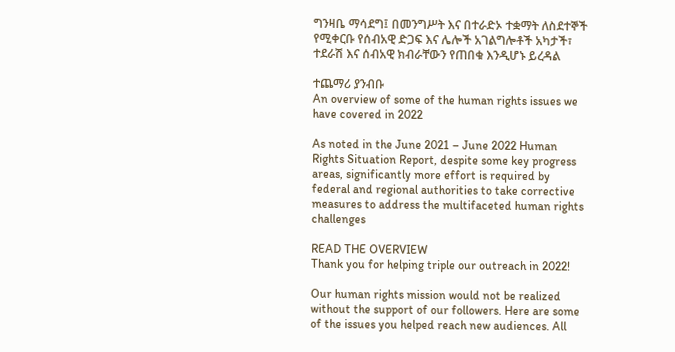ግንዛቤ ማሳደግ፤ በመንግሥት እና በተራድኦ ተቋማት ለስደተኞች የሚቀርቡ የሰብአዊ ድጋፍ እና ሌሎች አገልግሎቶች አካታች፣ ተደራሽ እና ሰብአዊ ክብራቸውን የጠበቁ እንዲሆኑ ይረዳል

ተጨማሪ ያንብቡ
An overview of some of the human rights issues we have covered in 2022

As noted in the June 2021 – June 2022 Human Rights Situation Report, despite some key progress areas, significantly more effort is required by federal and regional authorities to take corrective measures to address the multifaceted human rights challenges

READ THE OVERVIEW
Thank you for helping triple our outreach in 2022!

Our human rights mission would not be realized without the support of our followers. Here are some of the issues you helped reach new audiences. All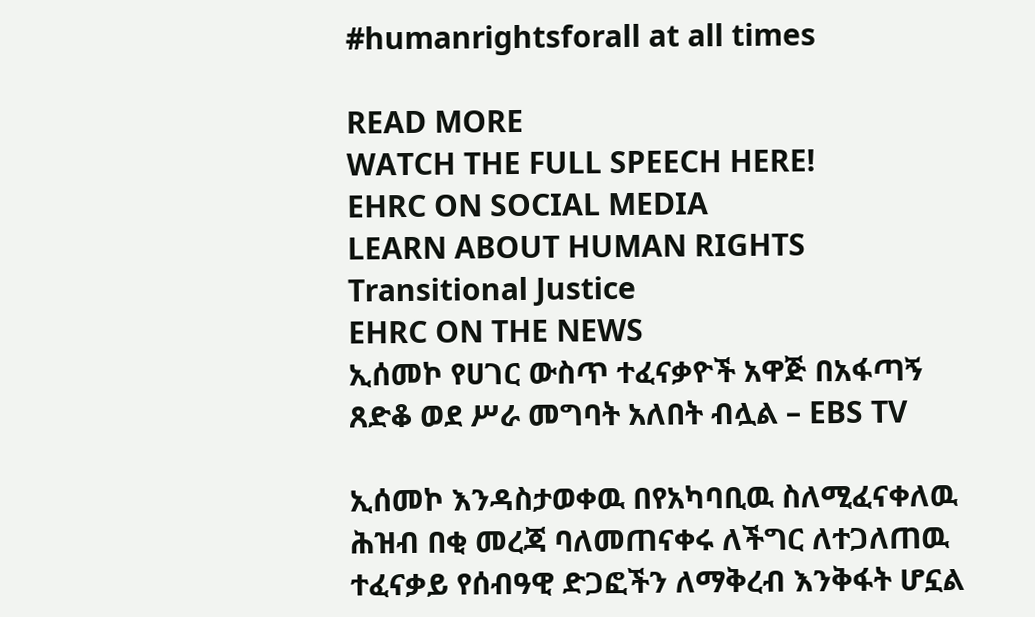#humanrightsforall at all times

READ MORE
WATCH THE FULL SPEECH HERE!
EHRC ON SOCIAL MEDIA
LEARN ABOUT HUMAN RIGHTS
Transitional Justice
EHRC ON THE NEWS
ኢሰመኮ የሀገር ውስጥ ተፈናቃዮች አዋጅ በአፋጣኝ ጸድቆ ወደ ሥራ መግባት አለበት ብሏል – EBS TV

ኢሰመኮ እንዳስታወቀዉ በየአካባቢዉ ስለሚፈናቀለዉ ሕዝብ በቂ መረጃ ባለመጠናቀሩ ለችግር ለተጋለጠዉ ተፈናቃይ የሰብዓዊ ድጋፎችን ለማቅረብ እንቅፋት ሆኗል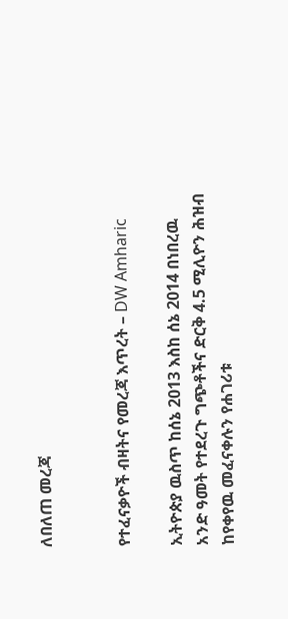ለበለጠ መረጃ


የተፈናቃዮች ብዛትና የመረጃ እጥረት – DW Amharic

ኢትዮጵያ ዉስጥ ከሰኔ 2013 እስከ ሰኔ 2014 በነበረዉ አንድ ዓመት የተደረጉ ግጭቶችና ድርቅ 4.5 ሚሊዮን ሕዝብ ከየቀየዉ መፈናቀሉን የሐገሪቱ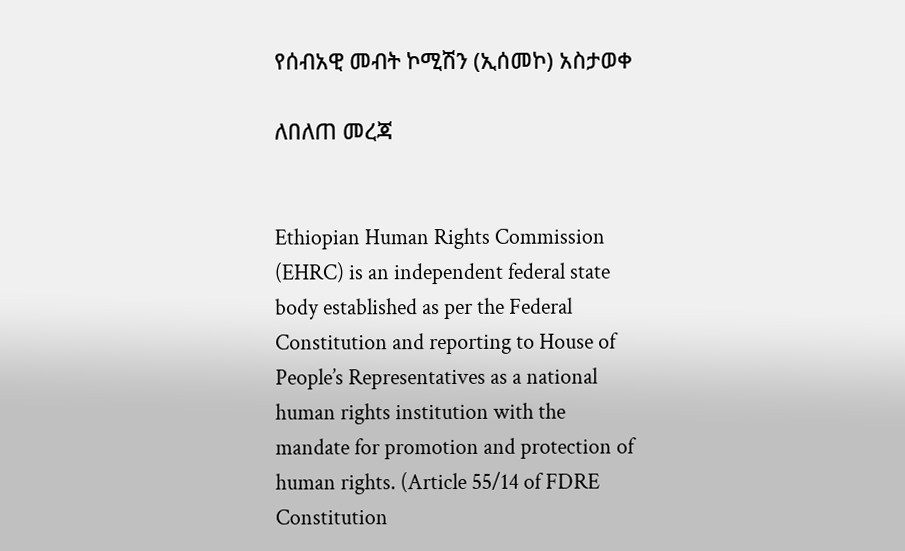የሰብአዊ መብት ኮሚሽን (ኢሰመኮ) አስታወቀ

ለበለጠ መረጃ


Ethiopian Human Rights Commission (EHRC) is an independent federal state body established as per the Federal Constitution and reporting to House of People’s Representatives as a national human rights institution with the mandate for promotion and protection of human rights. (Article 55/14 of FDRE Constitution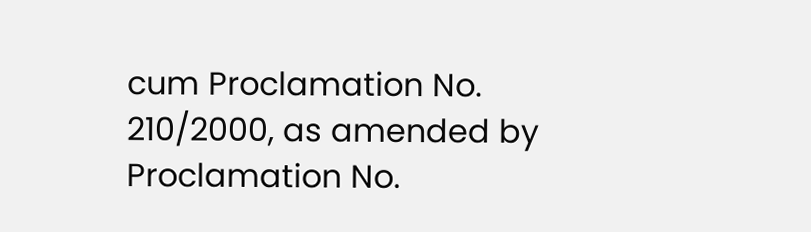cum Proclamation No. 210/2000, as amended by Proclamation No.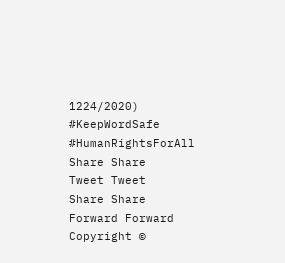1224/2020)
#KeepWordSafe
#HumanRightsForAll
Share Share
Tweet Tweet
Share Share
Forward Forward
Copyright ©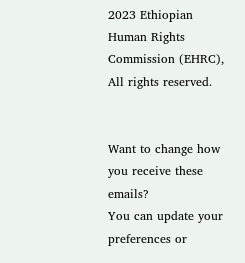2023 Ethiopian Human Rights Commission (EHRC), All rights reserved.


Want to change how you receive these emails?
You can update your preferences or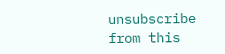unsubscribe from this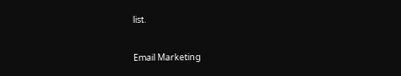list.

Email Marketing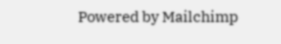Powered by Mailchimp